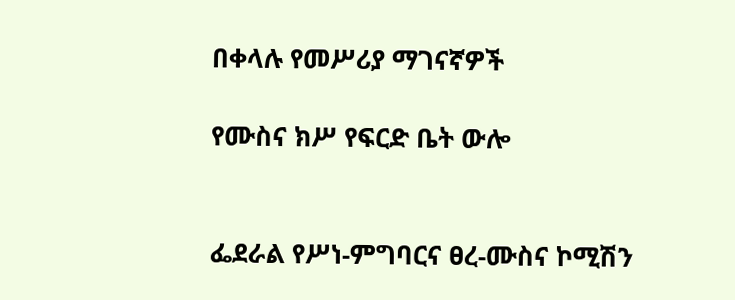በቀላሉ የመሥሪያ ማገናኛዎች

የሙስና ክሥ የፍርድ ቤት ውሎ


ፌደራል የሥነ-ምግባርና ፀረ-ሙስና ኮሚሽን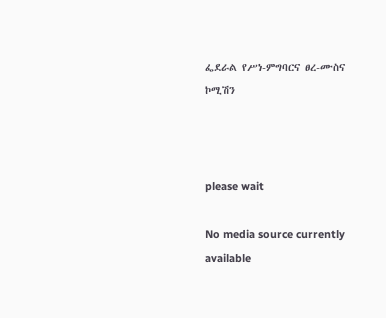ፌደራል የሥነ-ምግባርና ፀረ-ሙስና ኮሚሽን



please wait

No media source currently available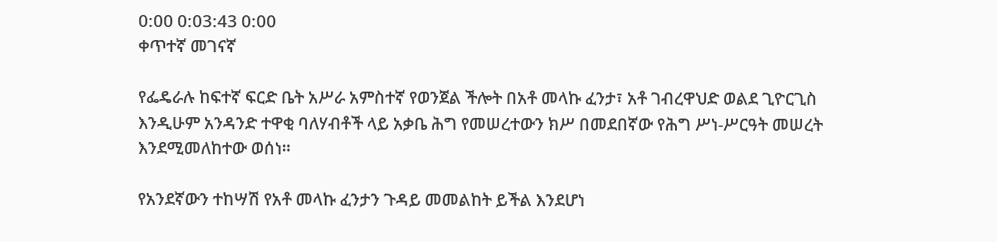0:00 0:03:43 0:00
ቀጥተኛ መገናኛ

የፌዴራሉ ከፍተኛ ፍርድ ቤት አሥራ አምስተኛ የወንጀል ችሎት በአቶ መላኩ ፈንታ፣ አቶ ገብረዋህድ ወልደ ጊዮርጊስ እንዲሁም አንዳንድ ተዋቂ ባለሃብቶች ላይ አቃቤ ሕግ የመሠረተውን ክሥ በመደበኛው የሕግ ሥነ-ሥርዓት መሠረት እንደሚመለከተው ወሰነ።

የአንደኛውን ተከሣሽ የአቶ መላኩ ፈንታን ጉዳይ መመልከት ይችል እንደሆነ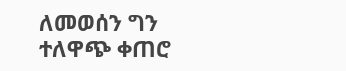ለመወሰን ግን ተለዋጭ ቀጠሮ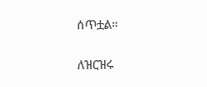ሰጥቷል።

ለዝርዝሩ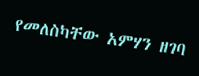የመለስካቸው አምሃን ዘገባ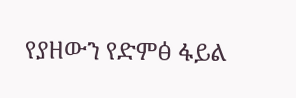የያዘውን የድምፅ ፋይል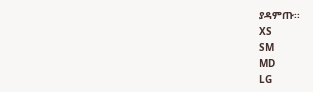ያዳምጡ፡፡
XS
SM
MD
LG